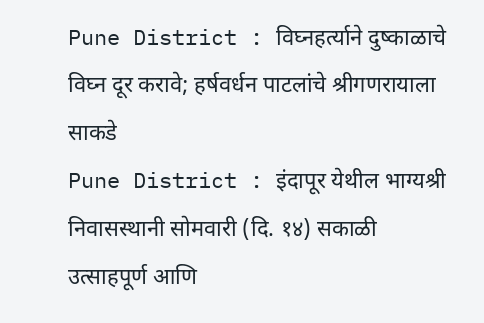Pune District : विघ्नहर्त्याने दुष्काळाचे विघ्न दूर करावे; हर्षवर्धन पाटलांचे श्रीगणरायाला साकडे
Pune District : इंदापूर येथील भाग्यश्री निवासस्थानी सोमवारी (दि. १४) सकाळी उत्साहपूर्ण आणि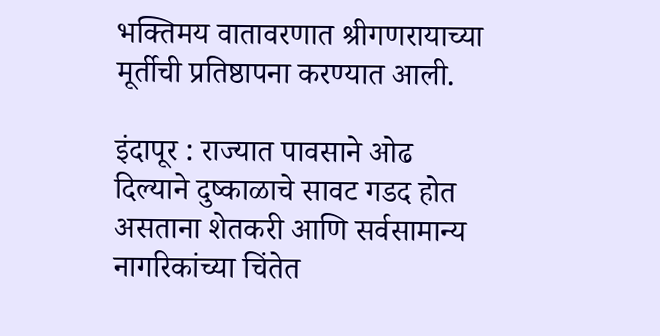भक्तिमय वातावरणात श्रीगणरायाच्या मूर्तीची प्रतिष्ठापना करण्यात आली.

इंदापूर : राज्यात पावसाने ओढ दिल्याने दुष्काळाचे सावट गडद होत असताना शेतकरी आणि सर्वसामान्य नागरिकांच्या चिंतेत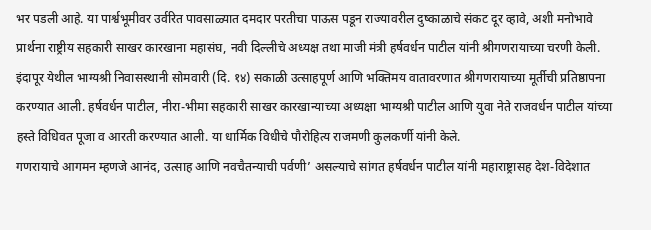भर पडली आहे. या पार्श्वभूमीवर उर्वरित पावसाळ्यात दमदार परतीचा पाऊस पडून राज्यावरील दुष्काळाचे संकट दूर व्हावे, अशी मनोभावे प्रार्थना राष्ट्रीय सहकारी साखर कारखाना महासंघ, नवी दिल्लीचे अध्यक्ष तथा माजी मंत्री हर्षवर्धन पाटील यांनी श्रीगणरायाच्या चरणी केली.
इंदापूर येथील भाग्यश्री निवासस्थानी सोमवारी (दि. १४) सकाळी उत्साहपूर्ण आणि भक्तिमय वातावरणात श्रीगणरायाच्या मूर्तीची प्रतिष्ठापना करण्यात आली. हर्षवर्धन पाटील, नीरा-भीमा सहकारी साखर कारखान्याच्या अध्यक्षा भाग्यश्री पाटील आणि युवा नेते राजवर्धन पाटील यांच्या हस्ते विधिवत पूजा व आरती करण्यात आली. या धार्मिक विधीचे पौरोहित्य राजमणी कुलकर्णी यांनी केले.
गणरायाचे आगमन म्हणजे आनंद, उत्साह आणि नवचैतन्याची पर्वणी’ असल्याचे सांगत हर्षवर्धन पाटील यांनी महाराष्ट्रासह देश-विदेशात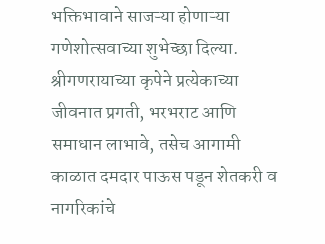भक्तिभावाने साजऱ्या होणाऱ्या गणेशोत्सवाच्या शुभेच्छा दिल्या. श्रीगणरायाच्या कृपेने प्रत्येकाच्या जीवनात प्रगती, भरभराट आणि समाधान लाभावे, तसेच आगामी काळात दमदार पाऊस पडून शेतकरी व नागरिकांचे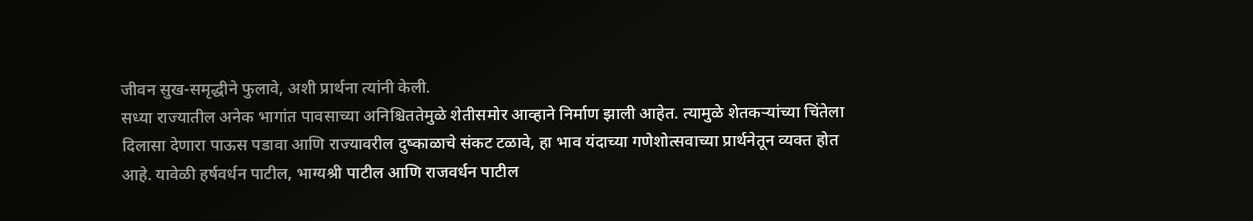जीवन सुख-समृद्धीने फुलावे, अशी प्रार्थना त्यांनी केली.
सध्या राज्यातील अनेक भागांत पावसाच्या अनिश्चिततेमुळे शेतीसमोर आव्हाने निर्माण झाली आहेत. त्यामुळे शेतकऱ्यांच्या चिंतेला दिलासा देणारा पाऊस पडावा आणि राज्यावरील दुष्काळाचे संकट टळावे, हा भाव यंदाच्या गणेशोत्सवाच्या प्रार्थनेतून व्यक्त होत आहे. यावेळी हर्षवर्धन पाटील, भाग्यश्री पाटील आणि राजवर्धन पाटील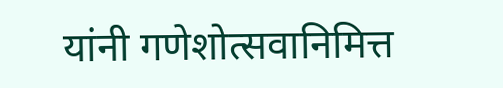यांनी गणेशोत्सवानिमित्त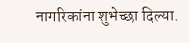नागरिकांना शुभेच्छा दिल्या.